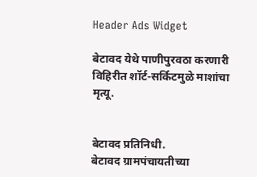Header Ads Widget

बेटावद येथे पाणीपुरवठा करणारी विहिरीत शॉर्ट-सर्किटमुळे माशांचा मृत्यू.


बेटावद प्रतिनिधी.
बेटावद ग्रामपंचायतीच्या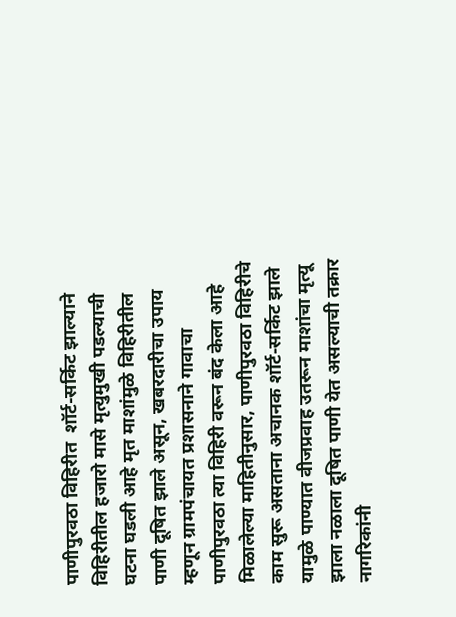पाणीपुरवठा विहिरीत  शॉर्ट-सर्किट झाल्याने विहिरीतील हजारो मासे मृत्युमुखी पडल्याची घटना घडली आहे मृत माशांमुळे विहिरीतील पाणी दूषित झाले असून, खबरदारीचा उपाय म्हणून ग्रामपंचायत प्रशासनाने गावाचा पाणीपुरवठा त्या विहिरी वरून बंद केला आहे
मिळालेल्या माहितीनुसार, पाणीपुरवठा विहिरीचे काम सुरू असताना अचानक शॉर्ट-सर्किट झाले यामुळे पाण्यात वीजप्रवाह उतरून माशांचा मृत्यू झाला नळाला दूषित पाणी येत असल्याची तक्रार नागरिकांनी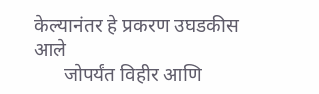केल्यानंतर हे प्रकरण उघडकीस आले
      जोपर्यंत विहीर आणि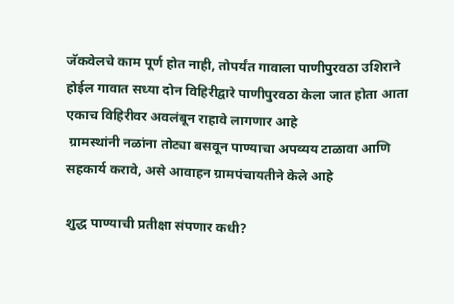जॅकवेलचे काम पूर्ण होत नाही, तोपर्यंत गावाला पाणीपुरवठा उशिराने होईल गावात सध्या दोन विहिरीद्वारे पाणीपुरवठा केला जात होता आता एकाच विहिरीवर अवलंबून राहावे लागणार आहे
 ग्रामस्थांनी नळांना तोट्या बसवून पाण्याचा अपव्यय टाळावा आणि सहकार्य करावे, असे आवाहन ग्रामपंचायतीने केले आहे

शुद्ध पाण्याची प्रतीक्षा संपणार कधी?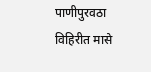पाणीपुरवठा विहिरीत मासे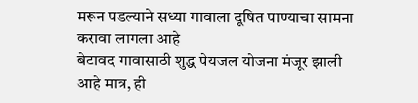मरून पडल्याने सध्या गावाला दूषित पाण्याचा सामना करावा लागला आहे
बेटावद गावासाठी शुद्ध पेयजल योजना मंजूर झाली आहे मात्र, ही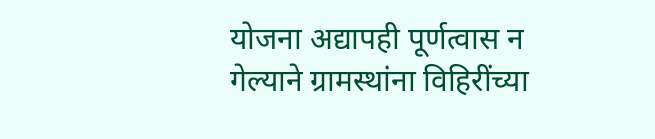योजना अद्यापही पूर्णत्वास न गेल्याने ग्रामस्थांना विहिरींच्या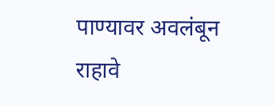पाण्यावर अवलंबून राहावे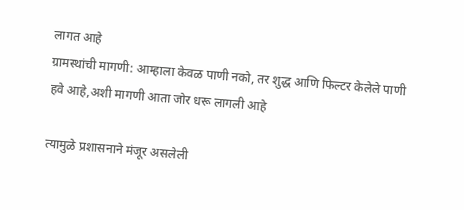लागत आहे
ग्रामस्थांची मागणी: आम्हाला केवळ पाणी नको, तर शुद्ध आणि फिल्टर केलेले पाणी हवे आहे,अशी मागणी आता जोर धरू लागली आहे

त्यामुळे प्रशासनाने मंजूर असलेली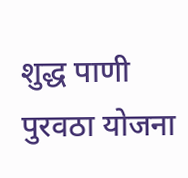शुद्ध पाणी पुरवठा योजना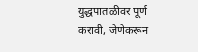युद्धपातळीवर पूर्ण करावी, जेणेकरून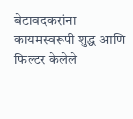बेटावदकरांना कायमस्वरूपी शुद्ध आणि फिल्टर केलेले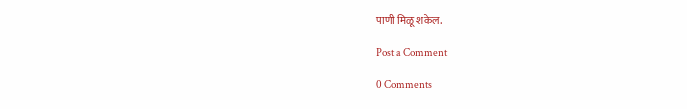पाणी मिळू शकेल.

Post a Comment

0 Comments